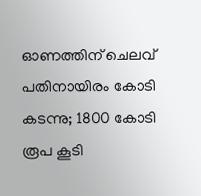ഓണത്തിന് ചെലവ് പതിനായിരം കോടി കടന്നു; 1800 കോടി രൂപ കൂടി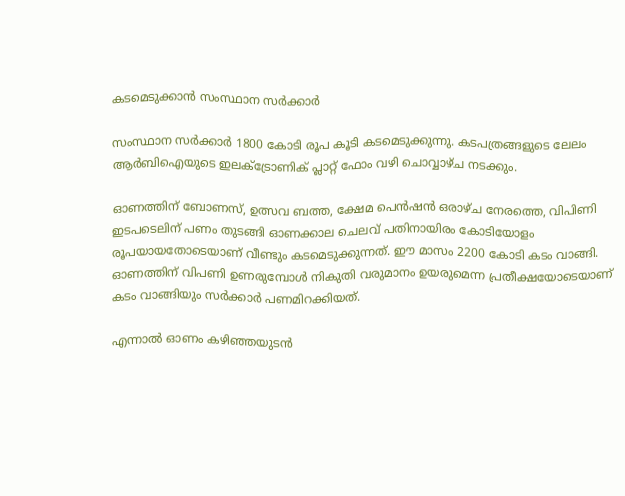കടമെടുക്കാൻ സംസ്ഥാന സര്‍ക്കാര്‍

സംസ്ഥാന സര്‍ക്കാര്‍ 1800 കോടി രൂപ കൂടി കടമെടുക്കുന്നു. കടപത്രങ്ങളുടെ ലേലം ആര്‍ബിഐയുടെ ഇലക്‌ട്രോണിക് പ്ലാറ്റ് ഫോം വഴി ചൊവ്വാഴ്ച നടക്കും.

ഓണത്തിന് ബോണസ്, ഉത്സവ ബത്ത, ക്ഷേമ പെന്‍ഷൻ ഒരാഴ്ച നേരത്തെ, വിപിണി ഇടപടെലിന് പണം തുടങ്ങി ഓണക്കാല ചെലവ് പതിനായിരം കോടിയോളം രൂപയായതോടെയാണ് വീണ്ടും കടമെടുക്കുന്നത്. ഈ മാസം 2200 കോടി കടം വാങ്ങി. ഓണത്തിന് വിപണി ഉണരുമ്പോള്‍ നികുതി വരുമാനം ഉയരുമെന്ന പ്രതീക്ഷയോടെയാണ് കടം വാങ്ങിയും സര്‍ക്കാര്‍ പണമിറക്കിയത്.

എന്നാല്‍ ഓണം കഴിഞ്ഞയുടൻ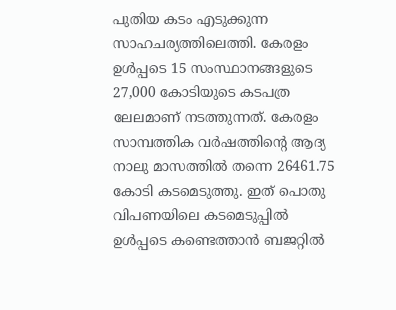പുതിയ കടം എടുക്കുന്ന സാഹചര്യത്തിലെത്തി. കേരളം ഉള്‍പ്പടെ 15 സംസ്ഥാനങ്ങളുടെ 27,000 കോടിയുടെ കടപത്ര ലേലമാണ് നടത്തുന്നത്. കേരളം സാമ്പത്തിക വര്‍ഷത്തിന്‍റെ ആദ്യ നാലു മാസത്തില്‍ തന്നെ 26461.75 കോടി കടമെടുത്തു. ഇത് പൊതു വിപണയിലെ കടമെടുപ്പില്‍ ഉള്‍പ്പടെ കണ്ടെത്താൻ ബജറ്റില്‍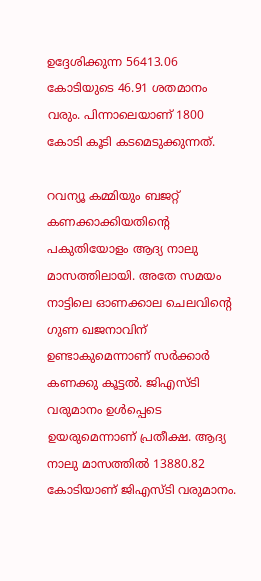ഉദ്ദേശിക്കുന്ന 56413.06 കോടിയുടെ 46.91 ശതമാനം വരും. പിന്നാലെയാണ് 1800 കോടി കൂടി കടമെടുക്കുന്നത്.

റവന്യൂ കമ്മിയും ബജറ്റ് കണക്കാക്കിയതിന്‍റെ പകുതിയോളം ആദ്യ നാലു മാസത്തിലായി. അതേ സമയം നാട്ടിലെ ഓണക്കാല ചെലവിന്‍റെ ഗുണ ഖജനാവിന് ഉണ്ടാകുമെന്നാണ് സര്‍ക്കാര്‍ കണക്കു കൂട്ടല്‍. ജിഎസ്ടി വരുമാനം ഉള്‍പ്പെടെ ഉയരുമെന്നാണ് പ്രതീക്ഷ. ആദ്യ നാലു മാസത്തില്‍ 13880.82 കോടിയാണ് ജിഎസ്ടി വരുമാനം.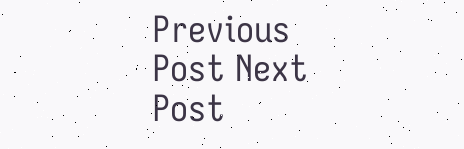Previous Post Next Post